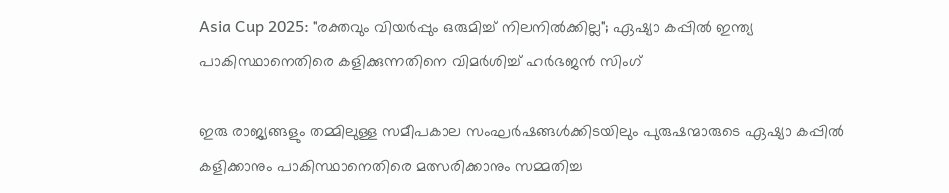Asia Cup 2025: "രക്തവും വിയർപ്പും ഒരുമിച്ച് നിലനിൽക്കില്ല"; ഏഷ്യാ കപ്പിൽ ഇന്ത്യ പാകിസ്ഥാനെതിരെ കളിക്കുന്നതിനെ വിമർശിച്ച് ഹർഭജൻ സിംഗ്

ഇരു രാജ്യങ്ങളും തമ്മിലുള്ള സമീപകാല സംഘർഷങ്ങൾക്കിടയിലും പുരുഷന്മാരുടെ ഏഷ്യാ കപ്പിൽ കളിക്കാനും പാകിസ്ഥാനെതിരെ മത്സരിക്കാനും സമ്മതിച്ച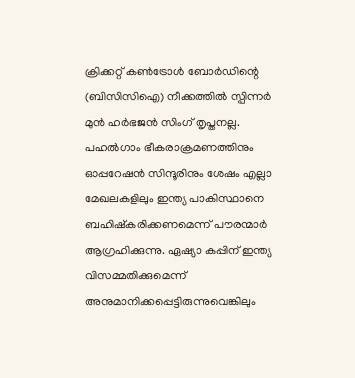ക്രിക്കറ്റ് കൺട്രോൾ ബോർഡിന്റെ (ബിസിസിഐ) നീക്കത്തിൽ സ്പിന്നർ മുൻ ഹർഭജൻ സിംഗ് തൃപ്തനല്ല. പഹൽഗാം ഭീകരാക്രമണത്തിനും ഓപ്പറേഷൻ സിന്ദൂരിനും ശേഷം എല്ലാ മേഖലകളിലും ഇന്ത്യ പാകിസ്ഥാനെ ബഹിഷ്കരിക്കണമെന്ന് പൗരന്മാർ ആഗ്രഹിക്കുന്നു. ഏഷ്യാ കപ്പിന് ഇന്ത്യ വിസമ്മതിക്കുമെന്ന് അനുമാനിക്കപ്പെട്ടിരുന്നുവെങ്കിലും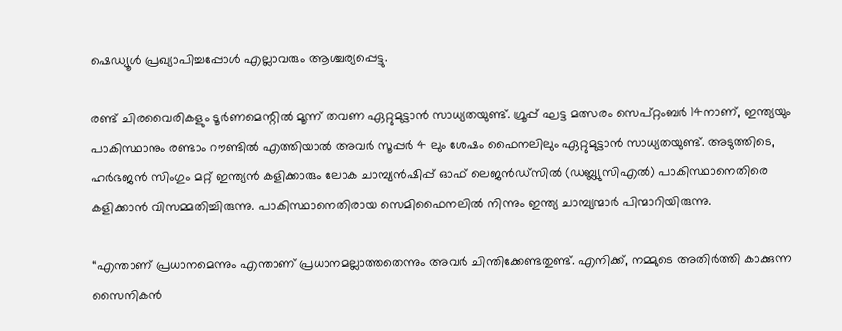ഷെഡ്യൂൾ പ്രഖ്യാപിച്ചപ്പോൾ എല്ലാവരും ആശ്ചര്യപ്പെട്ടു.

രണ്ട് ചിരവൈരികളും ടൂർണമെന്റിൽ മൂന്ന് തവണ ഏറ്റുമുട്ടാൻ സാധ്യതയുണ്ട്. ഗ്രൂപ്പ് ഘട്ട മത്സരം സെപ്റ്റംബർ 14നാണ്, ഇന്ത്യയും പാകിസ്ഥാനും രണ്ടാം റൗണ്ടിൽ എത്തിയാൽ അവർ സൂപ്പർ 4 ലും ശേഷം ഫൈനലിലും ഏറ്റുമുട്ടാൻ സാധ്യതയുണ്ട്. അടുത്തിടെ, ഹർഭജൻ സിംഗും മറ്റ് ഇന്ത്യൻ കളിക്കാരും ലോക ചാമ്പ്യൻഷിപ്പ് ഓഫ് ലെജൻഡ്സിൽ (ഡബ്ല്യുസിഎൽ) പാകിസ്ഥാനെതിരെ കളിക്കാൻ വിസമ്മതിച്ചിരുന്നു. പാകിസ്ഥാനെതിരായ സെമിഫൈനലിൽ നിന്നും ഇന്ത്യ ചാമ്പ്യന്മാർ പിന്മാറിയിരുന്നു.

“എന്താണ് പ്രധാനമെന്നും എന്താണ് പ്രധാനമല്ലാത്തതെന്നും അവർ ചിന്തിക്കേണ്ടതുണ്ട്. എനിക്ക്, നമ്മുടെ അതിർത്തി കാക്കുന്ന സൈനികൻ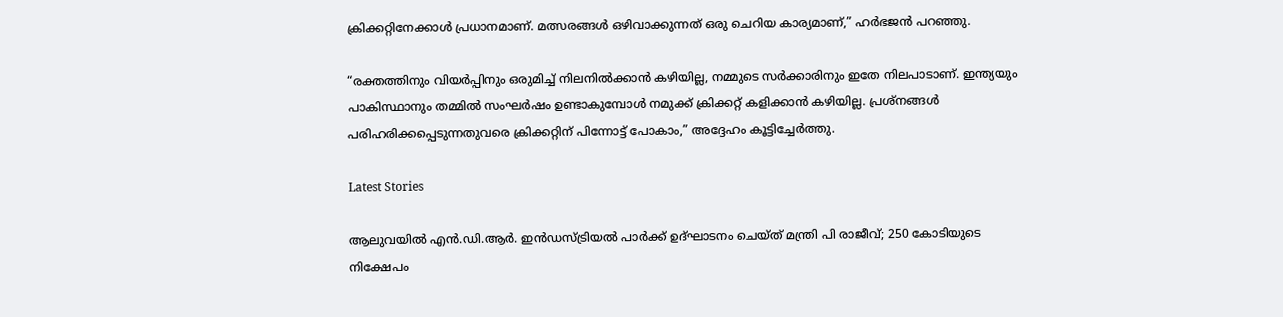ക്രിക്കറ്റിനേക്കാൾ പ്രധാനമാണ്. മത്സരങ്ങൾ ഒഴിവാക്കുന്നത് ഒരു ചെറിയ കാര്യമാണ്,” ഹർഭജൻ പറഞ്ഞു.

“രക്തത്തിനും വിയർപ്പിനും ഒരുമിച്ച് നിലനിൽക്കാൻ കഴിയില്ല, നമ്മുടെ സർക്കാരിനും ഇതേ നിലപാടാണ്. ഇന്ത്യയും പാകിസ്ഥാനും തമ്മിൽ സംഘർഷം ഉണ്ടാകുമ്പോൾ നമുക്ക് ക്രിക്കറ്റ് കളിക്കാൻ കഴിയില്ല. പ്രശ്നങ്ങൾ പരിഹരിക്കപ്പെടുന്നതുവരെ ക്രിക്കറ്റിന് പിന്നോട്ട് പോകാം,” അദ്ദേഹം കൂട്ടിച്ചേർത്തു.

Latest Stories

ആലുവയില്‍ എന്‍.ഡി.ആര്‍. ഇന്‍ഡസ്ട്രിയല്‍ പാര്‍ക്ക് ഉദ്ഘാടനം ചെയ്ത് മന്ത്രി പി രാജീവ്; 250 കോടിയുടെ നിക്ഷേപം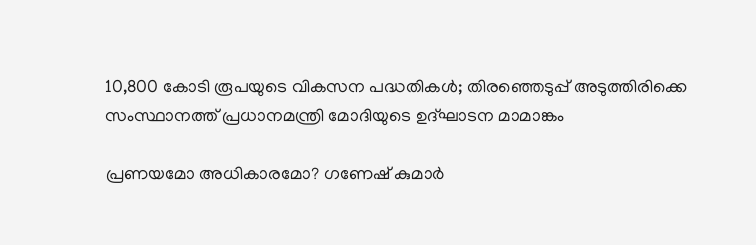10,800 കോടി രൂപയുടെ വികസന പദ്ധതികള്‍; തിരഞ്ഞെടുപ്പ് അടുത്തിരിക്കെ സംസ്ഥാനത്ത് പ്രധാനമന്ത്രി മോദിയുടെ ഉദ്ഘാടന മാമാങ്കം

പ്രണയമോ അധികാരമോ? ഗണേഷ് കുമാർ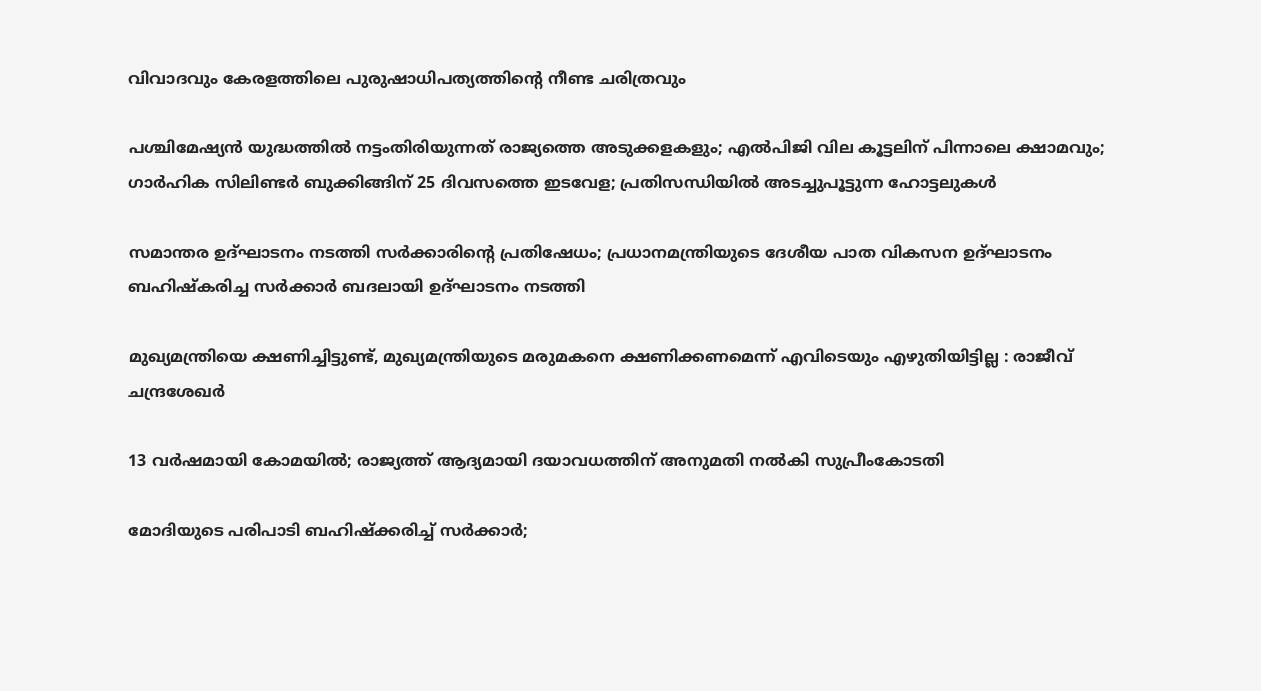വിവാദവും കേരളത്തിലെ പുരുഷാധിപത്യത്തിന്റെ നീണ്ട ചരിത്രവും

പശ്ചിമേഷ്യന്‍ യുദ്ധത്തില്‍ നട്ടംതിരിയുന്നത് രാജ്യത്തെ അടുക്കളകളും; എല്‍പിജി വില കൂട്ടലിന് പിന്നാലെ ക്ഷാമവും; ഗാര്‍ഹിക സിലിണ്ടര്‍ ബുക്കിങ്ങിന് 25 ദിവസത്തെ ഇടവേള; പ്രതിസന്ധിയില്‍ അടച്ചുപൂട്ടുന്ന ഹോട്ടലുകള്‍

സമാന്തര ഉദ്ഘാടനം നടത്തി സര്‍ക്കാരിന്റെ പ്രതിഷേധം; പ്രധാനമന്ത്രിയുടെ ദേശീയ പാത വികസന ഉദ്ഘാടനം ബഹിഷ്‌കരിച്ച സര്‍ക്കാര്‍ ബദലായി ഉദ്ഘാടനം നടത്തി

മുഖ്യമന്ത്രിയെ ക്ഷണിച്ചിട്ടുണ്ട്, മുഖ്യമന്ത്രിയുടെ മരുമകനെ ക്ഷണിക്കണമെന്ന് എവിടെയും എഴുതിയിട്ടില്ല : രാജീവ് ചന്ദ്രശേഖർ

13 വർഷമായി കോമയിൽ; രാജ്യത്ത് ആദ്യമായി ദയാവധത്തിന് അനുമതി നൽകി സുപ്രീംകോടതി

മോദിയുടെ പരിപാടി ബഹിഷ്ക്കരിച്ച് സർക്കാർ;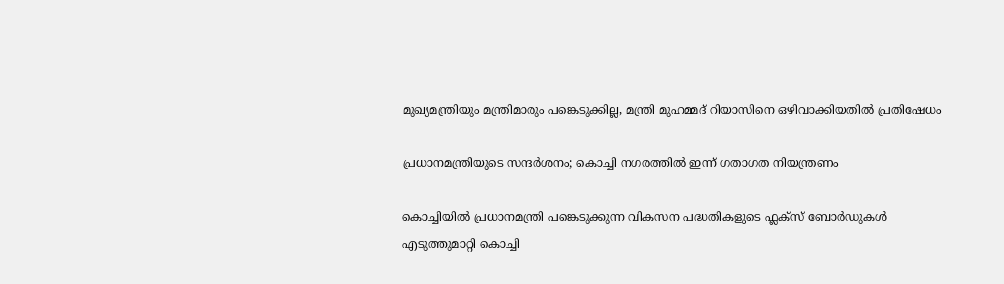മുഖ്യമന്ത്രിയും മന്ത്രിമാരും പങ്കെടുക്കില്ല, മന്ത്രി മുഹമ്മദ് റിയാസിനെ ഒഴിവാക്കിയതിൽ പ്രതിഷേധം

പ്രധാനമന്ത്രിയുടെ സന്ദർശനം; കൊച്ചി നഗരത്തിൽ ഇന്ന് ഗതാഗത നിയന്ത്രണം

കൊച്ചിയിൽ പ്രധാനമന്ത്രി പങ്കെടുക്കുന്ന വികസന പദ്ധതികളുടെ ഫ്ലക്സ് ബോർഡുകൾ എടുത്തുമാറ്റി കൊച്ചി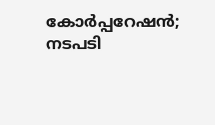കോർപ്പറേഷൻ; നടപടി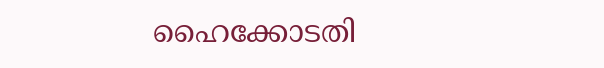ഹൈക്കോടതി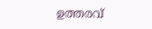ഉത്തരവ്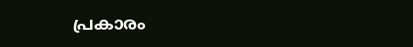പ്രകാരം